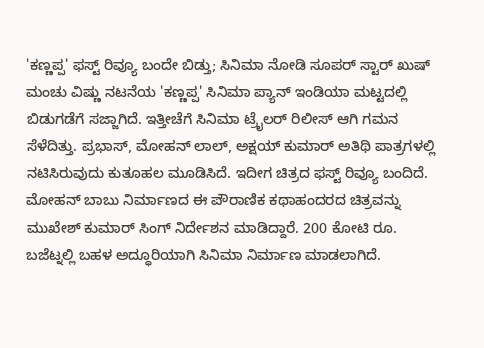'ಕಣ್ಣಪ್ಪ' ಫಸ್ಟ್ ರಿವ್ಯೂ ಬಂದೇ ಬಿಡ್ತು; ಸಿನಿಮಾ ನೋಡಿ ಸೂಪರ್ ಸ್ಟಾರ್ ಖುಷ್
ಮಂಚು ವಿಷ್ಣು ನಟನೆಯ 'ಕಣ್ಣಪ್ಪ' ಸಿನಿಮಾ ಪ್ಯಾನ್ ಇಂಡಿಯಾ ಮಟ್ಟದಲ್ಲಿ ಬಿಡುಗಡೆಗೆ ಸಜ್ಜಾಗಿದೆ. ಇತ್ತೀಚೆಗೆ ಸಿನಿಮಾ ಟ್ರೈಲರ್ ರಿಲೀಸ್ ಆಗಿ ಗಮನ ಸೆಳೆದಿತ್ತು. ಪ್ರಭಾಸ್, ಮೋಹನ್ ಲಾಲ್, ಅಕ್ಷಯ್ ಕುಮಾರ್ ಅತಿಥಿ ಪಾತ್ರಗಳಲ್ಲಿ ನಟಿಸಿರುವುದು ಕುತೂಹಲ ಮೂಡಿಸಿದೆ. ಇದೀಗ ಚಿತ್ರದ ಫಸ್ಟ್ ರಿವ್ಯೂ ಬಂದಿದೆ.
ಮೋಹನ್ ಬಾಬು ನಿರ್ಮಾಣದ ಈ ಪೌರಾಣಿಕ ಕಥಾಹಂದರದ ಚಿತ್ರವನ್ನು ಮುಖೇಶ್ ಕುಮಾರ್ ಸಿಂಗ್ ನಿರ್ದೇಶನ ಮಾಡಿದ್ದಾರೆ. 200 ಕೋಟಿ ರೂ. ಬಜೆಟ್ನಲ್ಲಿ ಬಹಳ ಅದ್ಧೂರಿಯಾಗಿ ಸಿನಿಮಾ ನಿರ್ಮಾಣ ಮಾಡಲಾಗಿದೆ.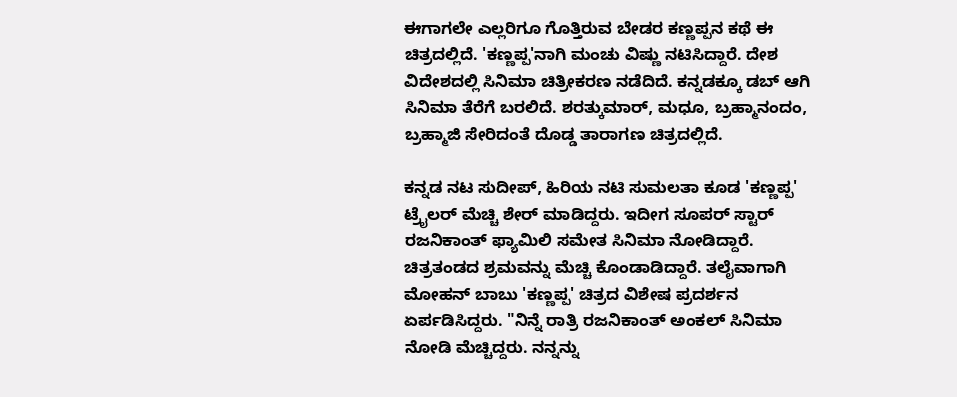ಈಗಾಗಲೇ ಎಲ್ಲರಿಗೂ ಗೊತ್ತಿರುವ ಬೇಡರ ಕಣ್ಣಪ್ಪನ ಕಥೆ ಈ ಚಿತ್ರದಲ್ಲಿದೆ. 'ಕಣ್ಣಪ್ಪ'ನಾಗಿ ಮಂಚು ವಿಷ್ಣು ನಟಿಸಿದ್ದಾರೆ. ದೇಶ ವಿದೇಶದಲ್ಲಿ ಸಿನಿಮಾ ಚಿತ್ರೀಕರಣ ನಡೆದಿದೆ. ಕನ್ನಡಕ್ಕೂ ಡಬ್ ಆಗಿ ಸಿನಿಮಾ ತೆರೆಗೆ ಬರಲಿದೆ. ಶರತ್ಕುಮಾರ್, ಮಧೂ, ಬ್ರಹ್ಮಾನಂದಂ, ಬ್ರಹ್ಮಾಜಿ ಸೇರಿದಂತೆ ದೊಡ್ಡ ತಾರಾಗಣ ಚಿತ್ರದಲ್ಲಿದೆ.

ಕನ್ನಡ ನಟ ಸುದೀಪ್, ಹಿರಿಯ ನಟಿ ಸುಮಲತಾ ಕೂಡ 'ಕಣ್ಣಪ್ಪ' ಟ್ರೈಲರ್ ಮೆಚ್ಚಿ ಶೇರ್ ಮಾಡಿದ್ದರು. ಇದೀಗ ಸೂಪರ್ ಸ್ಟಾರ್ ರಜನಿಕಾಂತ್ ಫ್ಯಾಮಿಲಿ ಸಮೇತ ಸಿನಿಮಾ ನೋಡಿದ್ದಾರೆ. ಚಿತ್ರತಂಡದ ಶ್ರಮವನ್ನು ಮೆಚ್ಚಿ ಕೊಂಡಾಡಿದ್ದಾರೆ. ತಲೈವಾಗಾಗಿ ಮೋಹನ್ ಬಾಬು 'ಕಣ್ಣಪ್ಪ' ಚಿತ್ರದ ವಿಶೇಷ ಪ್ರದರ್ಶನ ಏರ್ಪಡಿಸಿದ್ದರು. "ನಿನ್ನೆ ರಾತ್ರಿ ರಜನಿಕಾಂತ್ ಅಂಕಲ್ ಸಿನಿಮಾ ನೋಡಿ ಮೆಚ್ಚಿದ್ದರು. ನನ್ನನ್ನು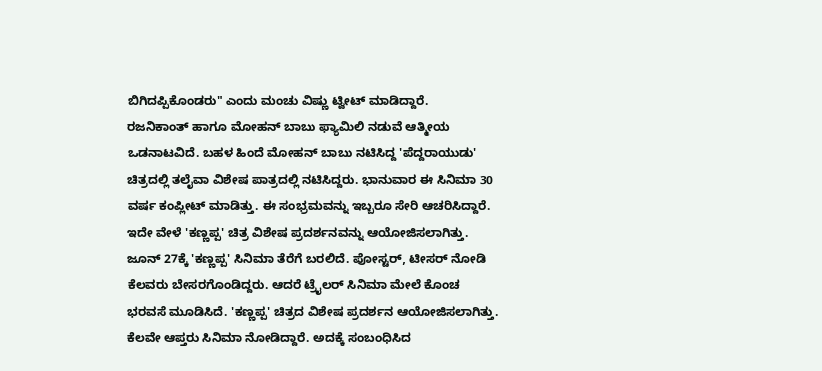ಬಿಗಿದಪ್ಪಿಕೊಂಡರು" ಎಂದು ಮಂಚು ವಿಷ್ಣು ಟ್ವೀಟ್ ಮಾಡಿದ್ದಾರೆ.
ರಜನಿಕಾಂತ್ ಹಾಗೂ ಮೋಹನ್ ಬಾಬು ಫ್ಯಾಮಿಲಿ ನಡುವೆ ಆತ್ಮೀಯ ಒಡನಾಟವಿದೆ. ಬಹಳ ಹಿಂದೆ ಮೋಹನ್ ಬಾಬು ನಟಿಸಿದ್ದ 'ಪೆದ್ದರಾಯುಡು' ಚಿತ್ರದಲ್ಲಿ ತಲೈವಾ ವಿಶೇಷ ಪಾತ್ರದಲ್ಲಿ ನಟಿಸಿದ್ದರು. ಭಾನುವಾರ ಈ ಸಿನಿಮಾ 30 ವರ್ಷ ಕಂಪ್ಲೀಟ್ ಮಾಡಿತ್ತು. ಈ ಸಂಭ್ರಮವನ್ನು ಇಬ್ಬರೂ ಸೇರಿ ಆಚರಿಸಿದ್ದಾರೆ. ಇದೇ ವೇಳೆ 'ಕಣ್ಣಪ್ಪ' ಚಿತ್ರ ವಿಶೇಷ ಪ್ರದರ್ಶನವನ್ನು ಆಯೋಜಿಸಲಾಗಿತ್ತು.
ಜೂನ್ 27ಕ್ಕೆ 'ಕಣ್ಣಪ್ಪ' ಸಿನಿಮಾ ತೆರೆಗೆ ಬರಲಿದೆ. ಪೋಸ್ಟರ್, ಟೀಸರ್ ನೋಡಿ ಕೆಲವರು ಬೇಸರಗೊಂಡಿದ್ದರು. ಆದರೆ ಟ್ರೈಲರ್ ಸಿನಿಮಾ ಮೇಲೆ ಕೊಂಚ ಭರವಸೆ ಮೂಡಿಸಿದೆ. 'ಕಣ್ಣಪ್ಪ' ಚಿತ್ರದ ವಿಶೇಷ ಪ್ರದರ್ಶನ ಆಯೋಜಿಸಲಾಗಿತ್ತು. ಕೆಲವೇ ಆಪ್ತರು ಸಿನಿಮಾ ನೋಡಿದ್ದಾರೆ. ಅದಕ್ಕೆ ಸಂಬಂಧಿಸಿದ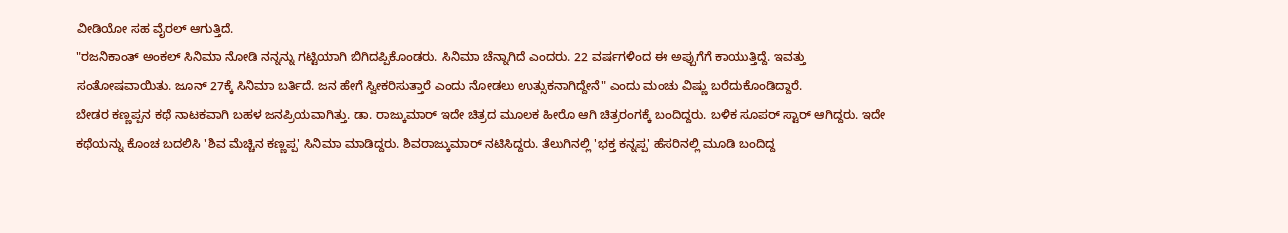ವೀಡಿಯೋ ಸಹ ವೈರಲ್ ಆಗುತ್ತಿದೆ.
"ರಜನಿಕಾಂತ್ ಅಂಕಲ್ ಸಿನಿಮಾ ನೋಡಿ ನನ್ನನ್ನು ಗಟ್ಟಿಯಾಗಿ ಬಿಗಿದಪ್ಪಿಕೊಂಡರು. ಸಿನಿಮಾ ಚೆನ್ನಾಗಿದೆ ಎಂದರು. 22 ವರ್ಷಗಳಿಂದ ಈ ಅಪ್ಪುಗೆಗೆ ಕಾಯುತ್ತಿದ್ದೆ. ಇವತ್ತು ಸಂತೋಷವಾಯಿತು. ಜೂನ್ 27ಕ್ಕೆ ಸಿನಿಮಾ ಬರ್ತಿದೆ. ಜನ ಹೇಗೆ ಸ್ವೀಕರಿಸುತ್ತಾರೆ ಎಂದು ನೋಡಲು ಉತ್ಸುಕನಾಗಿದ್ದೇನೆ" ಎಂದು ಮಂಚು ವಿಷ್ಣು ಬರೆದುಕೊಂಡಿದ್ದಾರೆ.
ಬೇಡರ ಕಣ್ಣಪ್ಪನ ಕಥೆ ನಾಟಕವಾಗಿ ಬಹಳ ಜನಪ್ರಿಯವಾಗಿತ್ತು. ಡಾ. ರಾಜ್ಕುಮಾರ್ ಇದೇ ಚಿತ್ರದ ಮೂಲಕ ಹೀರೊ ಆಗಿ ಚಿತ್ರರಂಗಕ್ಕೆ ಬಂದಿದ್ದರು. ಬಳಿಕ ಸೂಪರ್ ಸ್ಟಾರ್ ಆಗಿದ್ದರು. ಇದೇ ಕಥೆಯನ್ನು ಕೊಂಚ ಬದಲಿಸಿ 'ಶಿವ ಮೆಚ್ಚಿನ ಕಣ್ಣಪ್ಪ' ಸಿನಿಮಾ ಮಾಡಿದ್ದರು. ಶಿವರಾಜ್ಕುಮಾರ್ ನಟಿಸಿದ್ದರು. ತೆಲುಗಿನಲ್ಲಿ 'ಭಕ್ತ ಕನ್ನಪ್ಪ' ಹೆಸರಿನಲ್ಲಿ ಮೂಡಿ ಬಂದಿದ್ದ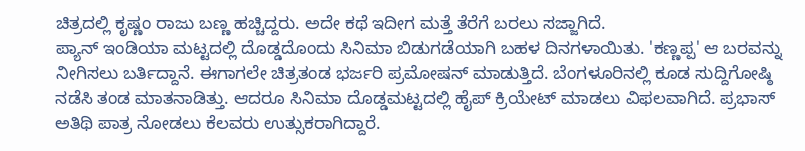ಚಿತ್ರದಲ್ಲಿ ಕೃಷ್ಣಂ ರಾಜು ಬಣ್ಣ ಹಚ್ಚಿದ್ದರು. ಅದೇ ಕಥೆ ಇದೀಗ ಮತ್ತೆ ತೆರೆಗೆ ಬರಲು ಸಜ್ಜಾಗಿದೆ.
ಪ್ಯಾನ್ ಇಂಡಿಯಾ ಮಟ್ಟದಲ್ಲಿ ದೊಡ್ಡದೊಂದು ಸಿನಿಮಾ ಬಿಡುಗಡೆಯಾಗಿ ಬಹಳ ದಿನಗಳಾಯಿತು. 'ಕಣ್ಣಪ್ಪ' ಆ ಬರವನ್ನು ನೀಗಿಸಲು ಬರ್ತಿದ್ದಾನೆ. ಈಗಾಗಲೇ ಚಿತ್ರತಂಡ ಭರ್ಜರಿ ಪ್ರಮೋಷನ್ ಮಾಡುತ್ತಿದೆ. ಬೆಂಗಳೂರಿನಲ್ಲಿ ಕೂಡ ಸುದ್ದಿಗೋಷ್ಠಿ ನಡೆಸಿ ತಂಡ ಮಾತನಾಡಿತ್ತು. ಆದರೂ ಸಿನಿಮಾ ದೊಡ್ಡಮಟ್ಟದಲ್ಲಿ ಹೈಪ್ ಕ್ರಿಯೇಟ್ ಮಾಡಲು ವಿಫಲವಾಗಿದೆ. ಪ್ರಭಾಸ್ ಅತಿಥಿ ಪಾತ್ರ ನೋಡಲು ಕೆಲವರು ಉತ್ಸುಕರಾಗಿದ್ದಾರೆ.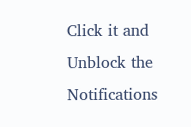Click it and Unblock the Notifications